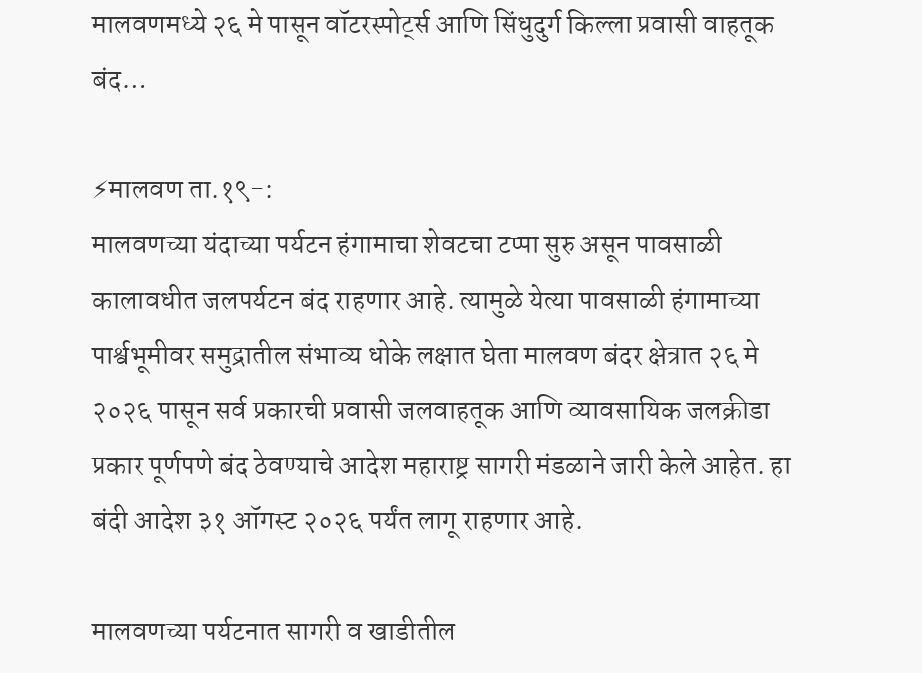मालवणमध्ये २६ मे पासून वॉटरस्पोर्ट्स आणि सिंधुदुर्ग किल्ला प्रवासी वाहतूक बंद…

⚡मालवण ता.१९-:
मालवणच्या यंदाच्या पर्यटन हंगामाचा शेवटचा टप्पा सुरु असून पावसाळी कालावधीत जलपर्यटन बंद राहणार आहे. त्यामुळे येत्या पावसाळी हंगामाच्या पार्श्वभूमीवर समुद्रातील संभाव्य धोके लक्षात घेता मालवण बंदर क्षेत्रात २६ मे २०२६ पासून सर्व प्रकारची प्रवासी जलवाहतूक आणि व्यावसायिक जलक्रीडा प्रकार पूर्णपणे बंद ठेवण्याचे आदेश महाराष्ट्र सागरी मंडळाने जारी केले आहेत. हा बंदी आदेश ३१ ऑगस्ट २०२६ पर्यंत लागू राहणार आहे.

मालवणच्या पर्यटनात सागरी व खाडीतील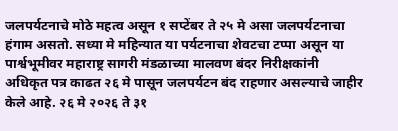जलपर्यटनाचे मोठे महत्व असून १ सप्टेंबर ते २५ मे असा जलपर्यटनाचा हंगाम असतो. सध्या मे महिन्यात या पर्यटनाचा शेवटचा टप्पा असून या पार्श्वभूमीवर महाराष्ट्र सागरी मंडळाच्या मालवण बंदर निरीक्षकांनी अधिकृत पत्र काढत २६ मे पासून जलपर्यटन बंद राहणार असल्याचे जाहीर केले आहे. २६ मे २०२६ ते ३१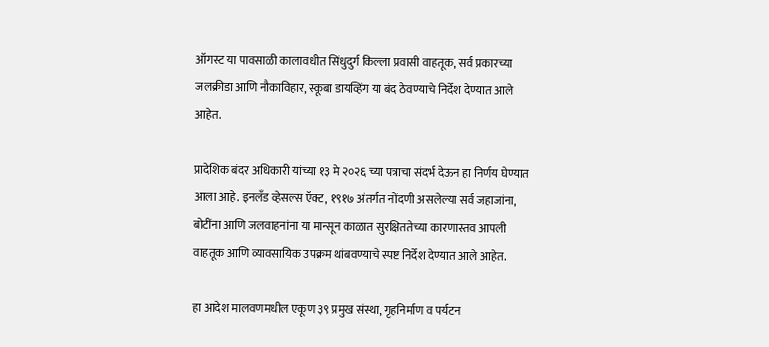ऑगस्ट या पावसाळी कालावधीत सिंधुदुर्ग किल्ला प्रवासी वाहतूक, सर्व प्रकारच्या जलक्रीडा आणि नौकाविहार, स्कूबा डायव्हिंग या बंद ठेवण्याचे निर्देश देण्यात आले आहेत.

प्रादेशिक बंदर अधिकारी यांच्या १३ मे २०२६ च्या पत्राचा संदर्भ देऊन हा निर्णय घेण्यात आला आहे. इनलँड व्हेसल्स ऍक्ट, १९१७ अंतर्गत नोंदणी असलेल्या सर्व जहाजांना, बोटींना आणि जलवाहनांना या मान्सून काळात सुरक्षिततेच्या कारणास्तव आपली वाहतूक आणि व्यावसायिक उपक्रम थांबवण्याचे स्पष्ट निर्देश देण्यात आले आहेत.

हा आदेश मालवणमधील एकूण ३९ प्रमुख संस्था, गृहनिर्माण व पर्यटन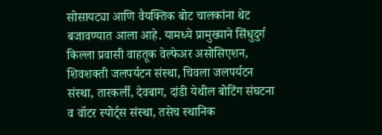सोसायट्या आणि वैयक्तिक बोट चालकांना थेट बजावण्यात आला आहे. यामध्ये प्रामुख्याने सिंधुदुर्ग किल्ला प्रवासी वाहतूक वेल्फेअर असोसिएशन, शिवशक्ती जलपर्यटन संस्था, चिवला जलपर्यटन संस्था, तारकर्ली, देवबाग, दांडी येथील बोटिंग संघटना व वॉटर स्पोर्ट्स संस्था, तसेच स्थानिक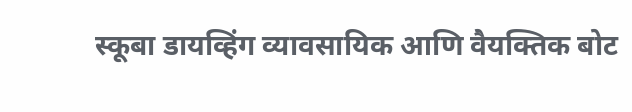स्कूबा डायव्हिंग व्यावसायिक आणि वैयक्तिक बोट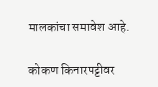मालकांचा समावेश आहे.

कोकण किनारपट्टीवर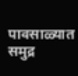पावसाळ्यात समुद्र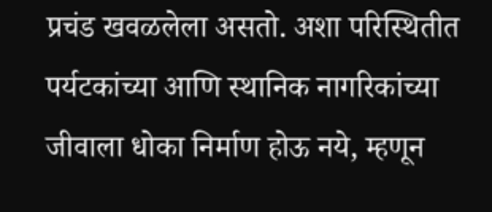प्रचंड खवळलेला असतो. अशा परिस्थितीत पर्यटकांच्या आणि स्थानिक नागरिकांच्या जीवाला धोका निर्माण होऊ नये, म्हणून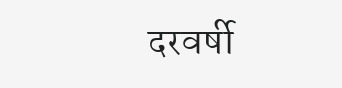दरवर्षी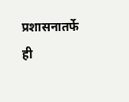प्रशासनातर्फे ही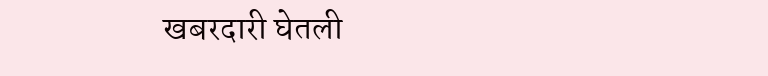खबरदारी घेतली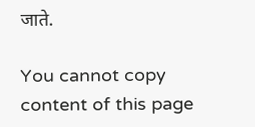जाते.

You cannot copy content of this page